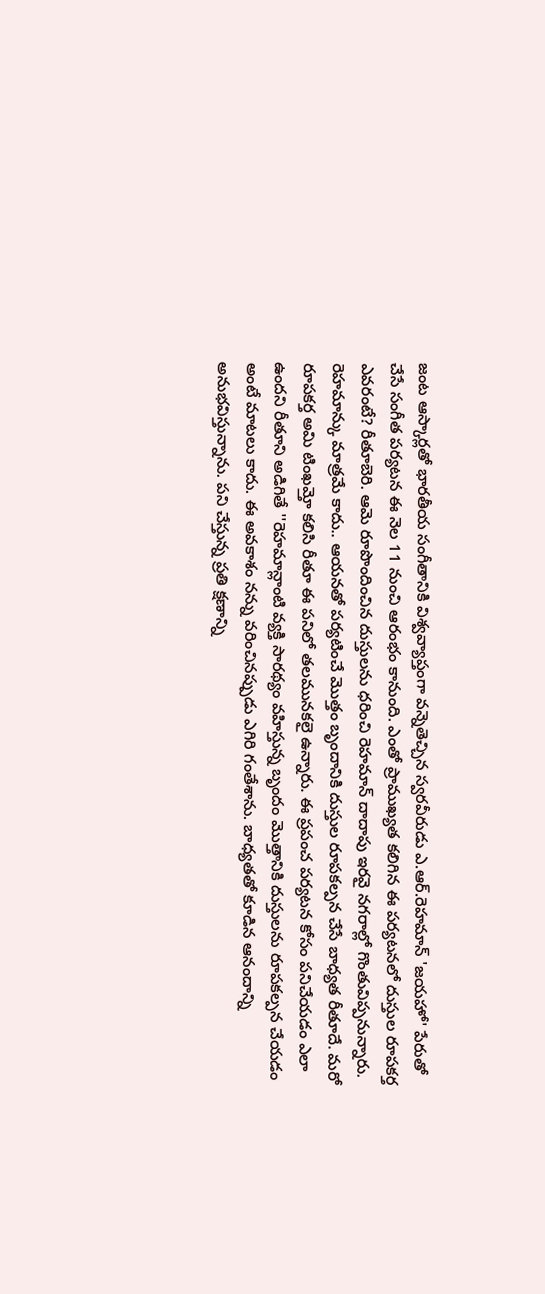జంట ఆస్కార్లతో భారతీయ సంగీతానికి విశ్వవ్యాప్తంగా వన్నెతెచ్చిన స్వరవీరుడు ఎ.ఆర్.రెహమాన్ 'జయహో' పేరుతో
చేసే సంగీత పర్యటన ఈ నెల 11 నుంచి ఆరంభం కానుంది. ఎంతో ప్రాముఖ్యత కలిగిన ఈ పర్యటనలో దుస్తుల రూపకర్త
ఎవరంటే? రీతూబెరి. ఆమె రూపొందించిన దుస్తులను ధరించి రెహమాన్ దాదాపు ఇరవై నగరాల్లో గొంతువిప్పనున్నారు.
రెహమాన్కు మాత్రమే కాదు.. ఆయనతో పర్యటించే మొత్తం బృందానికి దుస్తుల రూపకల్పన చేసే బాధ్యత రీతూదే. మరో
రూపకర్త అమి టింఖమ్తో కలిసి రీతూ ఈ పనిలో తలమునకలై ఉన్నారు. ఈ ప్రపంచ పర్యటన కోసం పనిచేయడం ఎలా
ఉందని రీతూని అడిగితే ''రెహమాన్లాంటి వ్యక్తి సారథ్యం వహిస్తున్న బృందం మొత్తానికి దుస్తులను రూపకల్పన చేయడం
అంటే మాటలు కాదు. ఈ అవకాశం నన్ను వరించినప్పుడు ఎగిరి గంతేశాను. బాధ్యతతో కూడిన ఆనందాన్ని
అనుభవిస్తున్నాను. పని చేస్తున్న ప్రతి క్షణాన్ని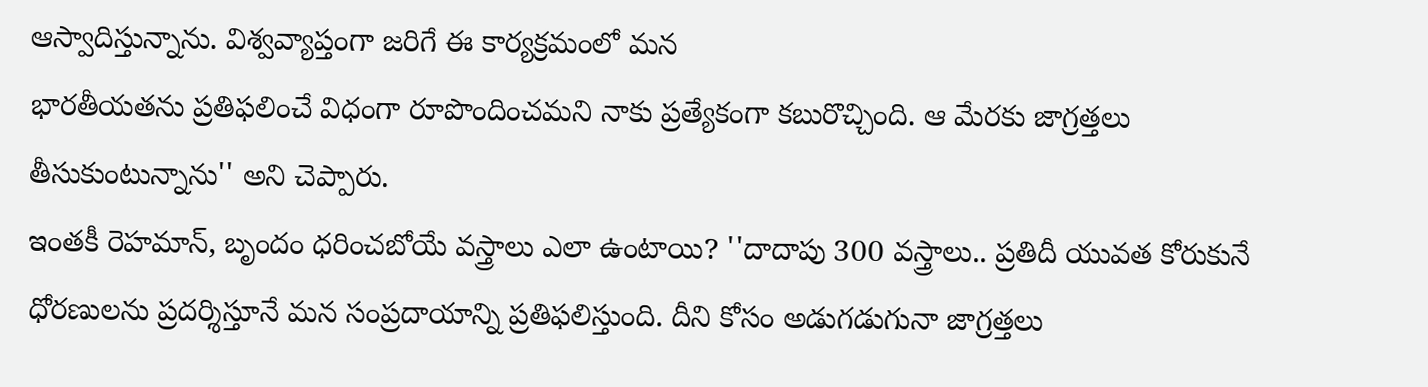ఆస్వాదిస్తున్నాను. విశ్వవ్యాప్తంగా జరిగే ఈ కార్యక్రమంలో మన
భారతీయతను ప్రతిఫలించే విధంగా రూపొందించమని నాకు ప్రత్యేకంగా కబురొచ్చింది. ఆ మేరకు జాగ్రత్తలు
తీసుకుంటున్నాను'' అని చెప్పారు.
ఇంతకీ రెహమాన్, బృందం ధరించబోయే వస్త్రాలు ఎలా ఉంటాయి? ''దాదాపు 300 వస్త్రాలు.. ప్రతిదీ యువత కోరుకునే
ధోరణులను ప్రదర్శిస్తూనే మన సంప్రదాయాన్ని ప్రతిఫలిస్తుంది. దీని కోసం అడుగడుగునా జాగ్రత్తలు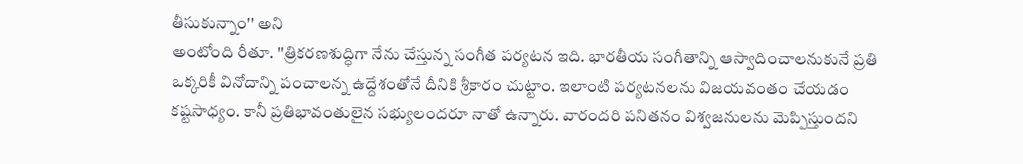తీసుకున్నాం'' అని
అంటోంది రీతూ. ''త్రికరణశుద్ధిగా నేను చేస్తున్న సంగీత పర్యటన ఇది. భారతీయ సంగీతాన్ని ఆస్వాదించాలనుకునే ప్రతి
ఒక్కరికీ వినోదాన్ని పంచాలన్న ఉద్దేశంతోనే దీనికి శ్రీకారం చుట్టాం. ఇలాంటి పర్యటనలను విజయవంతం చేయడం
కష్టసాధ్యం. కానీ ప్రతిభావంతులైన సభ్యులందరూ నాతో ఉన్నారు. వారందరి పనితనం విశ్వజనులను మెప్పిస్తుందని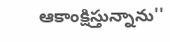ఆకాంక్షిస్తున్నాను''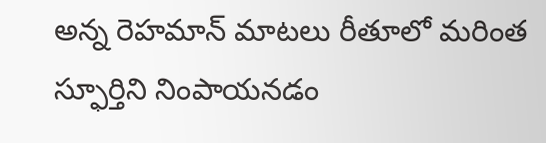అన్న రెహమాన్ మాటలు రీతూలో మరింత స్ఫూర్తిని నింపాయనడం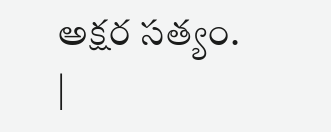అక్షర సత్యం.
|